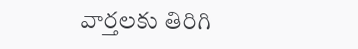వార్తలకు తిరిగి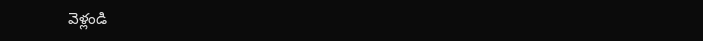వెళ్లండి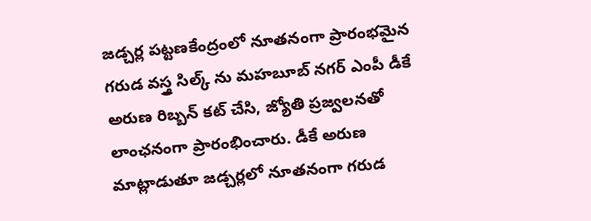జడ్చర్ల పట్టణకేంద్రంలో నూతనంగా ప్రారంభమైన గరుడ వస్త్ర సిల్క్ ను మహబూబ్ నగర్ ఎంపీ డీకే అరుణ రిబ్బన్ కట్ చేసి, జ్యోతి ప్రజ్వలనతో లాంఛనంగా ప్రారంభించారు. డీకే అరుణ మాట్లాడుతూ జడ్చర్లలో నూతనంగా గరుడ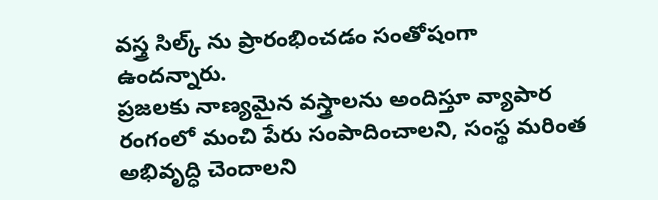వస్త్ర సిల్క్ ను ప్రారంభించడం సంతోషంగా ఉందన్నారు.
ప్రజలకు నాణ్యమైన వస్త్రాలను అందిస్తూ వ్యాపార రంగంలో మంచి పేరు సంపాదించాలని, సంస్థ మరింత అభివృద్ధి చెందాలని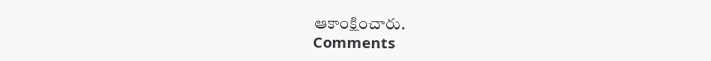ఆకాంక్షించారు.
Comments